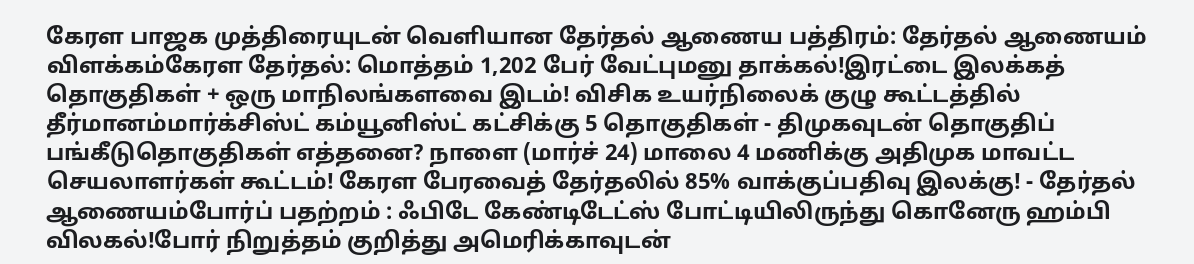கேரள பாஜக முத்திரையுடன் வெளியான தேர்தல் ஆணைய பத்திரம்: தேர்தல் ஆணையம் விளக்கம்கேரள தேர்தல்: மொத்தம் 1,202 பேர் வேட்புமனு தாக்கல்!இரட்டை இலக்கத் தொகுதிகள் + ஒரு மாநிலங்களவை இடம்! விசிக உயர்நிலைக் குழு கூட்டத்தில் தீர்மானம்மார்க்சிஸ்ட் கம்யூனிஸ்ட் கட்சிக்கு 5 தொகுதிகள் - திமுகவுடன் தொகுதிப் பங்கீடுதொகுதிகள் எத்தனை? நாளை (மார்ச் 24) மாலை 4 மணிக்கு அதிமுக மாவட்ட செயலாளர்கள் கூட்டம்! கேரள பேரவைத் தேர்தலில் 85% வாக்குப்பதிவு இலக்கு! - தேர்தல் ஆணையம்போர்ப் பதற்றம் : ஃபிடே கேண்டிடேட்ஸ் போட்டியிலிருந்து கொனேரு ஹம்பி விலகல்!போர் நிறுத்தம் குறித்து அமெரிக்காவுடன்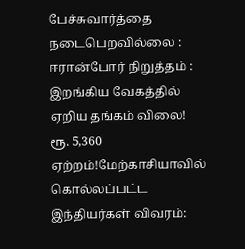பேச்சுவார்த்தை நடைபெறவில்லை : ஈரான்போர் நிறுத்தம் : இறங்கிய வேகத்தில் ஏறிய தங்கம் விலை! ரூ. 5,360 ஏற்றம்!மேற்காசியாவில் கொல்லப்பட்ட இந்தியர்கள் விவரம்: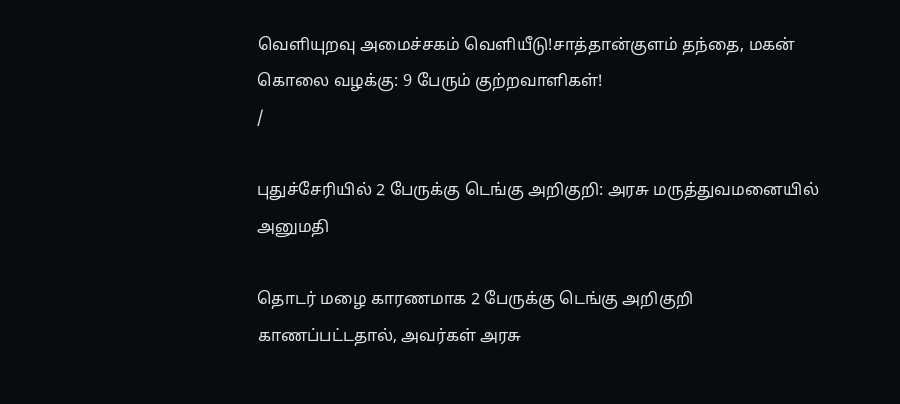வெளியுறவு அமைச்சகம் வெளியீடு!சாத்தான்குளம் தந்தை, மகன் கொலை வழக்கு: 9 பேரும் குற்றவாளிகள்!
/

புதுச்சேரியில் 2 பேருக்கு டெங்கு அறிகுறி: அரசு மருத்துவமனையில் அனுமதி

தொடர் மழை காரணமாக 2 பேருக்கு டெங்கு அறிகுறி காணப்பட்டதால், அவர்கள் அரசு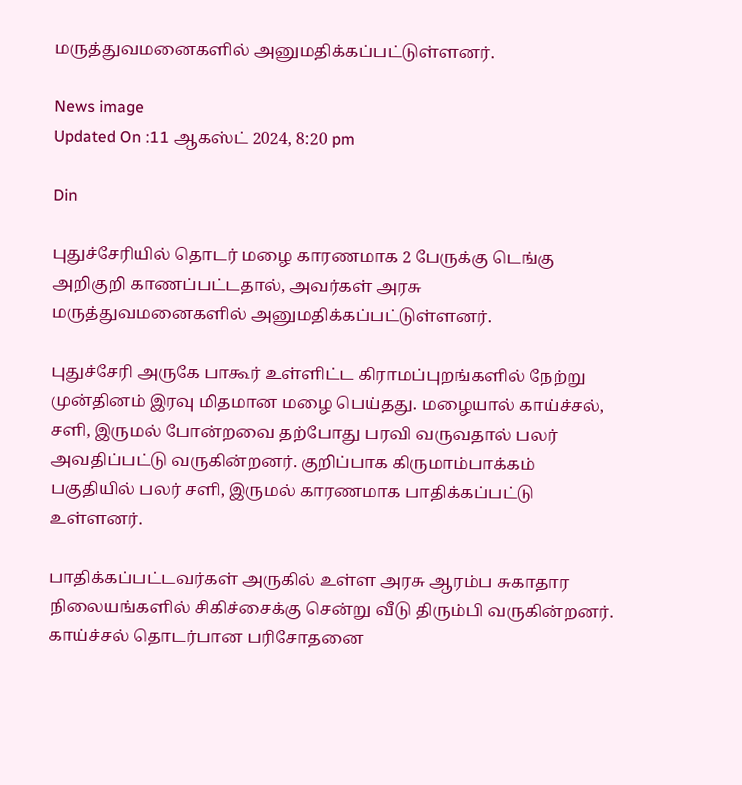மருத்துவமனைகளில் அனுமதிக்கப்பட்டுள்ளனர்.

News image
Updated On :11 ஆகஸ்ட் 2024, 8:20 pm

Din

புதுச்சேரியில் தொடர் மழை காரணமாக 2 பேருக்கு டெங்கு அறிகுறி காணப்பட்டதால், அவர்கள் அரசு மருத்துவமனைகளில் அனுமதிக்கப்பட்டுள்ளனர்.

புதுச்சேரி அருகே பாகூர் உள்ளிட்ட கிராமப்புறங்களில் நேற்று முன்தினம் இரவு மிதமான மழை பெய்தது. மழையால் காய்ச்சல், சளி, இருமல் போன்றவை தற்போது பரவி வருவதால் பலர் அவதிப்பட்டு வருகின்றனர். குறிப்பாக கிருமாம்பாக்கம் பகுதியில் பலர் சளி, இருமல் காரணமாக பாதிக்கப்பட்டு உள்ளனர்.

பாதிக்கப்பட்டவர்கள் அருகில் உள்ள அரசு ஆரம்ப சுகாதார நிலையங்களில் சிகிச்சைக்கு சென்று வீடு திரும்பி வருகின்றனர். காய்ச்சல் தொடர்பான பரிசோதனை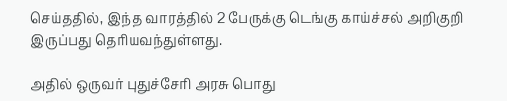செய்ததில், இந்த வாரத்தில் 2 பேருக்கு டெங்கு காய்ச்சல் அறிகுறி இருப்பது தெரியவந்துள்ளது.

அதில் ஒருவர் புதுச்சேரி அரசு பொது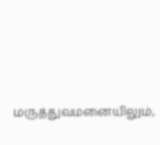மருத்துவமனையிலும்,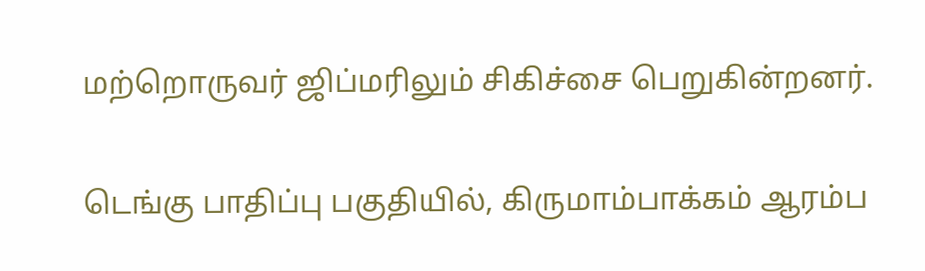மற்றொருவர் ஜிப்மரிலும் சிகிச்சை பெறுகின்றனர்.

டெங்கு பாதிப்பு பகுதியில், கிருமாம்பாக்கம் ஆரம்ப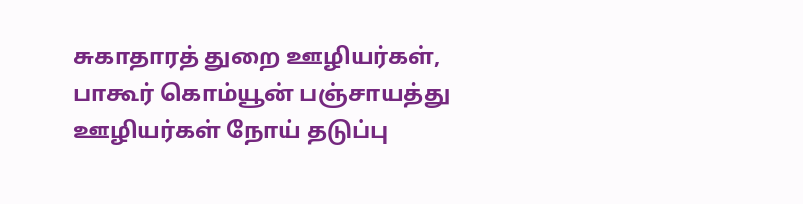சுகாதாரத் துறை ஊழியர்கள், பாகூர் கொம்யூன் பஞ்சாயத்து ஊழியர்கள் நோய் தடுப்பு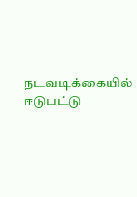நடவடிக்கையில் ஈடுபட்டு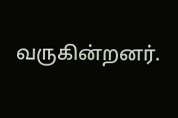வருகின்றனர்.